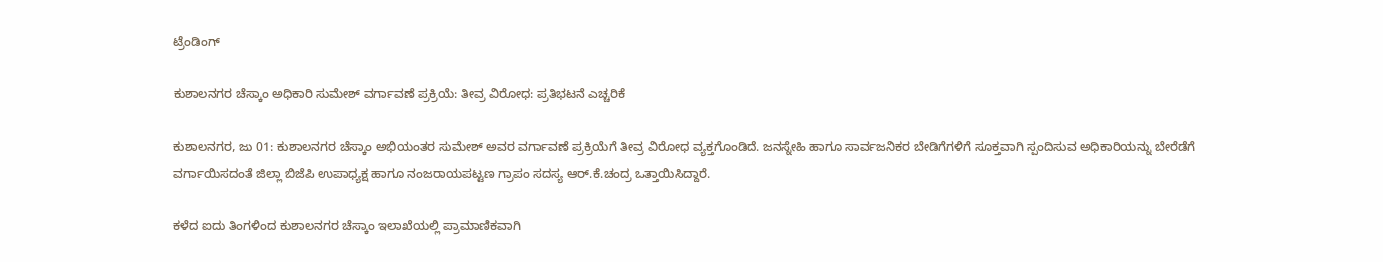ಟ್ರೆಂಡಿಂಗ್

ಕುಶಾಲನಗರ ಚೆಸ್ಕಾಂ ಅಧಿಕಾರಿ ಸುಮೇಶ್ ವರ್ಗಾವಣೆ ಪ್ರಕ್ರಿಯೆ: ತೀವ್ರ ವಿರೋಧ: ಪ್ರತಿಭಟನೆ ಎಚ್ಚರಿಕೆ

ಕುಶಾಲನಗರ, ಜು 01: ಕುಶಾಲನಗರ ಚೆಸ್ಕಾಂ ಅಭಿಯಂತರ ಸುಮೇಶ್ ಅವರ ವರ್ಗಾವಣೆ ಪ್ರಕ್ರಿಯೆಗೆ ತೀವ್ರ ವಿರೋಧ ವ್ಯಕ್ತಗೊಂಡಿದೆ. ಜನಸ್ನೇಹಿ ಹಾಗೂ ಸಾರ್ವಜನಿಕರ ಬೇಡಿಗೆಗಳಿಗೆ ಸೂಕ್ತವಾಗಿ ಸ್ಪಂದಿಸುವ ಅಧಿಕಾರಿಯನ್ನು ಬೇರೆಡೆಗೆ ವರ್ಗಾಯಿಸದಂತೆ ಜಿಲ್ಲಾ ಬಿಜೆಪಿ ಉಪಾಧ್ಯಕ್ಷ ಹಾಗೂ ನಂಜರಾಯಪಟ್ಟಣ ಗ್ರಾಪಂ ಸದಸ್ಯ ಆರ್.ಕೆ.ಚಂದ್ರ ಒತ್ತಾಯಿಸಿದ್ದಾರೆ.

ಕಳೆದ ಐದು ತಿಂಗಳಿಂದ ಕುಶಾಲನಗರ ಚೆಸ್ಕಾಂ ಇಲಾಖೆಯಲ್ಲಿ ಪ್ರಾಮಾಣಿಕವಾಗಿ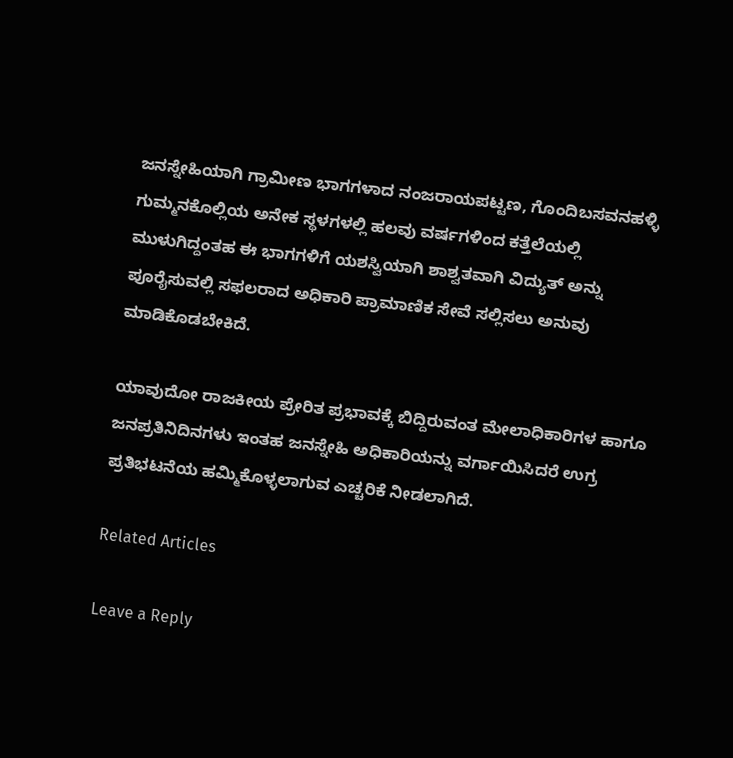ಜನಸ್ನೇಹಿಯಾಗಿ ಗ್ರಾಮೀಣ ಭಾಗಗಳಾದ ನಂಜರಾಯಪಟ್ಟಣ, ಗೊಂದಿಬಸವನಹಳ್ಳಿ ಗುಮ್ಮನಕೊಲ್ಲಿಯ ಅನೇಕ ಸ್ಥಳಗಳಲ್ಲಿ ಹಲವು ವರ್ಷಗಳಿಂದ ಕತ್ತೆಲೆಯಲ್ಲಿ ಮುಳುಗಿದ್ದಂತಹ ಈ ಭಾಗಗಳಿಗೆ ಯಶಸ್ವಿಯಾಗಿ ಶಾಶ್ವತವಾಗಿ ವಿದ್ಯುತ್ ಅನ್ನು ಪೂರೈಸುವಲ್ಲಿ ಸಫಲರಾದ ಅಧಿಕಾರಿ ಪ್ರಾಮಾಣಿಕ ಸೇವೆ ಸಲ್ಲಿಸಲು ಅನುವು ಮಾಡಿಕೊಡಬೇಕಿದೆ.

ಯಾವುದೋ ರಾಜಕೀಯ ಪ್ರೇರಿತ ಪ್ರಭಾವಕ್ಕೆ ಬಿದ್ದಿರುವಂತ ಮೇಲಾಧಿಕಾರಿಗಳ ಹಾಗೂ ಜನಪ್ರತಿನಿದಿನಗಳು ಇಂತಹ ಜನಸ್ನೇಹಿ ಅಧಿಕಾರಿಯನ್ನು ವರ್ಗಾಯಿಸಿದರೆ ಉಗ್ರ ಪ್ರತಿಭಟನೆಯ ಹಮ್ಮಿಕೊಳ್ಳಲಾಗುವ ಎಚ್ಚರಿಕೆ ನೀಡಲಾಗಿದೆ.

Related Articles

Leave a Reply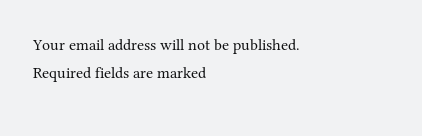Your email address will not be published. Required fields are marked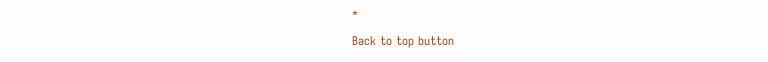*

Back to top button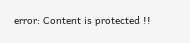error: Content is protected !!